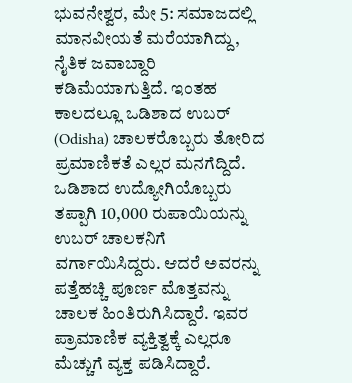ಭುವನೇಶ್ವರ, ಮೇ 5: ಸಮಾಜದಲ್ಲಿ ಮಾನವೀಯತೆ ಮರೆಯಾಗಿದ್ದು, ನೈತಿಕ ಜವಾಬ್ದಾರಿ ಕಡಿಮೆಯಾಗುತ್ತಿದೆ. ಇಂತಹ ಕಾಲದಲ್ಲೂ ಒಡಿಶಾದ ಉಬರ್ (Odisha) ಚಾಲಕರೊಬ್ಬರು ತೋರಿದ ಪ್ರಮಾಣಿಕತೆ ಎಲ್ಲರ ಮನಗೆದ್ದಿದೆ. ಒಡಿಶಾದ ಉದ್ಯೋಗಿಯೊಬ್ಬರು ತಪ್ಪಾಗಿ 10,000 ರುಪಾಯಿಯನ್ನು ಉಬರ್ ಚಾಲಕನಿಗೆ ವರ್ಗಾಯಿಸಿದ್ದರು. ಆದರೆ ಅವರನ್ನು ಪತ್ತೆಹಚ್ಚಿ ಪೂರ್ಣ ಮೊತ್ತವನ್ನು ಚಾಲಕ ಹಿಂತಿರುಗಿಸಿದ್ದಾರೆ. ಇವರ ಪ್ರಾಮಾಣಿಕ ವ್ಯಕ್ತಿತ್ವಕ್ಕೆ ಎಲ್ಲರೂ ಮೆಚ್ಚುಗೆ ವ್ಯಕ್ತ ಪಡಿಸಿದ್ದಾರೆ.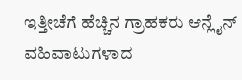ಇತ್ತೀಚೆಗೆ ಹೆಚ್ಚಿನ ಗ್ರಾಹಕರು ಆನ್ಲೈನ್ ವಹಿವಾಟುಗಳಾದ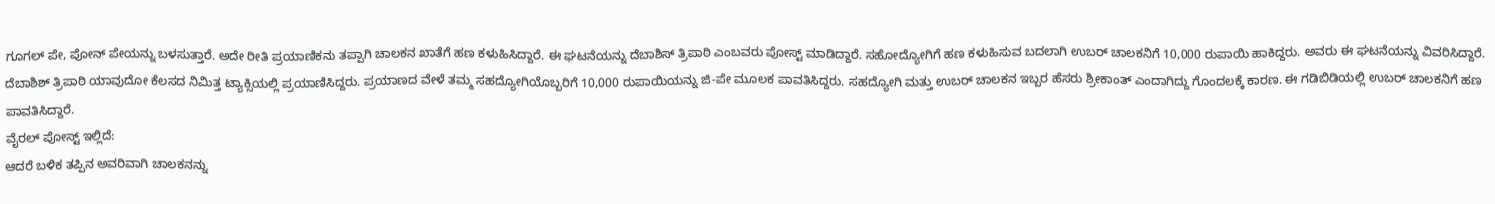ಗೂಗಲ್ ಪೇ, ಪೋನ್ ಪೇಯನ್ನು ಬಳಸುತ್ತಾರೆ. ಅದೇ ರೀತಿ ಪ್ರಯಾಣಿಕನು ತಪ್ಪಾಗಿ ಚಾಲಕನ ಖಾತೆಗೆ ಹಣ ಕಳುಹಿಸಿದ್ದಾರೆ. ಈ ಘಟನೆಯನ್ನು ದೆಬಾಶಿಸ್ ತ್ರಿಪಾಠಿ ಎಂಬವರು ಪೋಸ್ಟ್ ಮಾಡಿದ್ದಾರೆ. ಸಹೋದ್ಯೋಗಿಗೆ ಹಣ ಕಳುಹಿಸುವ ಬದಲಾಗಿ ಉಬರ್ ಚಾಲಕನಿಗೆ 10,000 ರುಪಾಯಿ ಹಾಕಿದ್ದರು. ಅವರು ಈ ಘಟನೆಯನ್ನು ವಿವರಿಸಿದ್ದಾರೆ.
ದೆಬಾಶಿಶ್ ತ್ರಿಪಾಠಿ ಯಾವುದೋ ಕೆಲಸದ ನಿಮಿತ್ತ ಟ್ಯಾಕ್ಸಿಯಲ್ಲಿ ಪ್ರಯಾಣಿಸಿದ್ದರು. ಪ್ರಯಾಣದ ವೇಳೆ ತಮ್ಮ ಸಹದ್ಯೋಗಿಯೊಬ್ಬರಿಗೆ 10,000 ರುಪಾಯಿಯನ್ನು ಜಿ-ಪೇ ಮೂಲಕ ಪಾವತಿಸಿದ್ದರು. ಸಹದ್ಯೋಗಿ ಮತ್ತು ಉಬರ್ ಚಾಲಕನ ಇಬ್ಬರ ಹೆಸರು ಶ್ರೀಕಾಂತ್ ಎಂದಾಗಿದ್ದು ಗೊಂದಲಕ್ಕೆ ಕಾರಣ. ಈ ಗಡಿಬಿಡಿಯಲ್ಲಿ ಉಬರ್ ಚಾಲಕನಿಗೆ ಹಣ ಪಾವತಿಸಿದ್ದಾರೆ.
ವೈರಲ್ ಪೋಸ್ಟ್ ಇಲ್ಲಿದೆ:
ಆದರೆ ಬಳಿಕ ತಪ್ಪಿನ ಅವರಿವಾಗಿ ಚಾಲಕನನ್ನು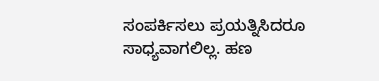ಸಂಪರ್ಕಿಸಲು ಪ್ರಯತ್ನಿಸಿದರೂ ಸಾಧ್ಯವಾಗಲಿಲ್ಲ. ಹಣ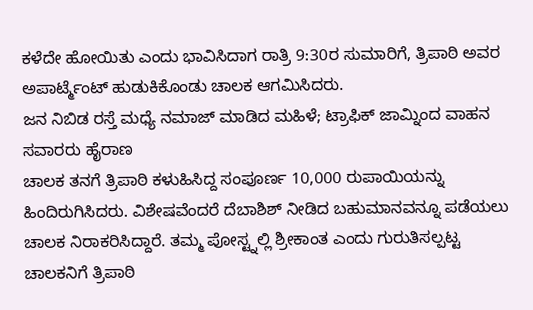ಕಳೆದೇ ಹೋಯಿತು ಎಂದು ಭಾವಿಸಿದಾಗ ರಾತ್ರಿ 9:30ರ ಸುಮಾರಿಗೆ, ತ್ರಿಪಾಠಿ ಅವರ ಅಪಾರ್ಟ್ಮೆಂಟ್ ಹುಡುಕಿಕೊಂಡು ಚಾಲಕ ಆಗಮಿಸಿದರು.
ಜನ ನಿಬಿಡ ರಸ್ತೆ ಮಧ್ಯೆ ನಮಾಜ್ ಮಾಡಿದ ಮಹಿಳೆ; ಟ್ರಾಫಿಕ್ ಜಾಮ್ನಿಂದ ವಾಹನ ಸವಾರರು ಹೈರಾಣ
ಚಾಲಕ ತನಗೆ ತ್ರಿಪಾಠಿ ಕಳುಹಿಸಿದ್ದ ಸಂಪೂರ್ಣ 10,000 ರುಪಾಯಿಯನ್ನು ಹಿಂದಿರುಗಿಸಿದರು. ವಿಶೇಷವೆಂದರೆ ದೆಬಾಶಿಶ್ ನೀಡಿದ ಬಹುಮಾನವನ್ನೂ ಪಡೆಯಲು ಚಾಲಕ ನಿರಾಕರಿಸಿದ್ದಾರೆ. ತಮ್ಮ ಪೋಸ್ಟ್ನಲ್ಲಿ ಶ್ರೀಕಾಂತ ಎಂದು ಗುರುತಿಸಲ್ಪಟ್ಟ ಚಾಲಕನಿಗೆ ತ್ರಿಪಾಠಿ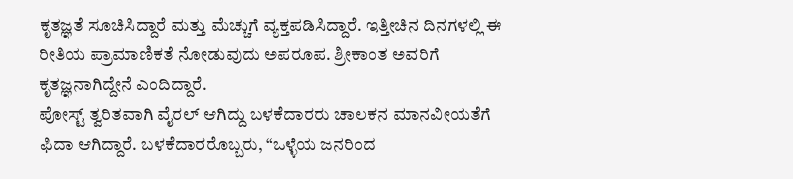ಕೃತಜ್ಞತೆ ಸೂಚಿಸಿದ್ದಾರೆ ಮತ್ತು ಮೆಚ್ಚುಗೆ ವ್ಯಕ್ತಪಡಿಸಿದ್ದಾರೆ. ಇತ್ತೀಚಿನ ದಿನಗಳಲ್ಲಿ ಈ ರೀತಿಯ ಪ್ರಾಮಾಣಿಕತೆ ನೋಡುವುದು ಅಪರೂಪ. ಶ್ರೀಕಾಂತ ಅವರಿಗೆ ಕೃತಜ್ಞನಾಗಿದ್ದೇನೆ ಎಂದಿದ್ದಾರೆ.
ಪೋಸ್ಟ್ ತ್ವರಿತವಾಗಿ ವೈರಲ್ ಆಗಿದ್ದು ಬಳಕೆದಾರರು ಚಾಲಕನ ಮಾನವೀಯತೆಗೆ ಫಿದಾ ಆಗಿದ್ದಾರೆ. ಬಳಕೆದಾರರೊಬ್ಬರು, “ಒಳ್ಳೆಯ ಜನರಿಂದ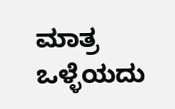ಮಾತ್ರ ಒಳ್ಳೆಯದು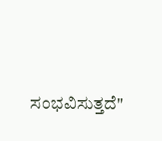ಸಂಭವಿಸುತ್ತದೆ"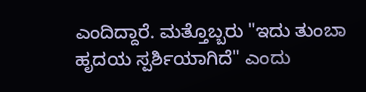ಎಂದಿದ್ದಾರೆ. ಮತ್ತೊಬ್ಬರು "ಇದು ತುಂಬಾ ಹೃದಯ ಸ್ಪರ್ಶಿಯಾಗಿದೆ" ಎಂದು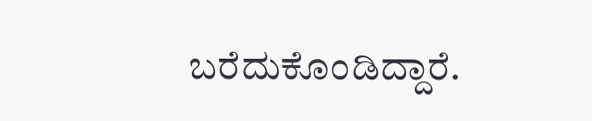ಬರೆದುಕೊಂಡಿದ್ದಾರೆ.